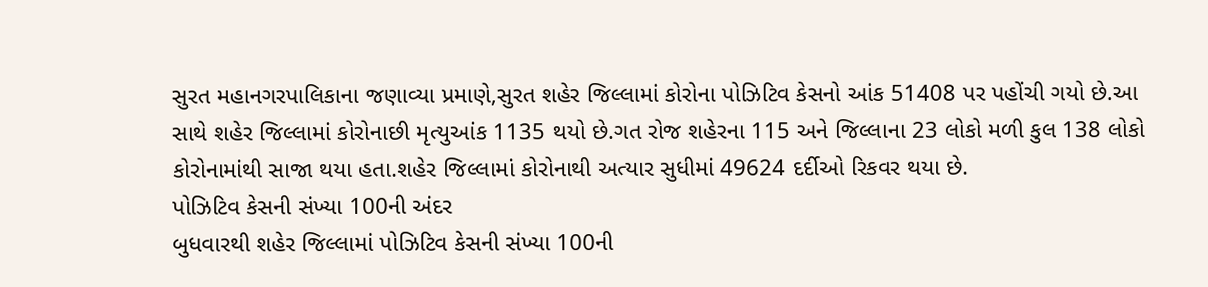સુરત મહાનગરપાલિકાના જણાવ્યા પ્રમાણે,સુરત શહેર જિલ્લામાં કોરોના પોઝિટિવ કેસનો આંક 51408 પર પહોંચી ગયો છે.આ સાથે શહેર જિલ્લામાં કોરોનાછી મૃત્યુઆંક 1135 થયો છે.ગત રોજ શહેરના 115 અને જિલ્લાના 23 લોકો મળી કુલ 138 લોકો કોરોનામાંથી સાજા થયા હતા.શહેર જિલ્લામાં કોરોનાથી અત્યાર સુધીમાં 49624 દર્દીઓ રિકવર થયા છે.
પોઝિટિવ કેસની સંખ્યા 100ની અંદર
બુધવારથી શહેર જિલ્લામાં પોઝિટિવ કેસની સંખ્યા 100ની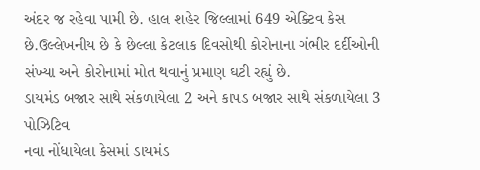અંદર જ રહેવા પામી છે. હાલ શહેર જિલ્લામાં 649 એક્ટિવ કેસ છે.ઉલ્લેખનીય છે કે છેલ્લા કેટલાક દિવસોથી કોરોનાના ગંભીર દર્દીઓની સંખ્યા અને કોરોનામાં મોત થવાનું પ્રમાણ ઘટી રહ્યું છે.
ડાયમંડ બજાર સાથે સંકળાયેલા 2 અને કાપડ બજાર સાથે સંકળાયેલા 3 પોઝિટિવ
નવા નોંધાયેલા કેસમાં ડાયમંડ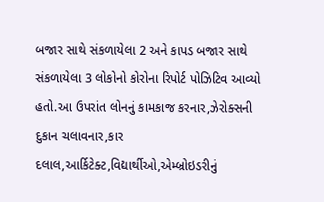બજાર સાથે સંકળાયેલા 2 અને કાપડ બજાર સાથે સંકળાયેલા 3 લોકોનો કોરોના રિપોર્ટ પોઝિટિવ આવ્યો હતો.આ ઉપરાંત લોનનું કામકાજ કરનાર,ઝેરોક્સની દુકાન ચલાવનાર,કાર દલાલ,આર્કિટેક્ટ,વિદ્યાર્થીઓ,એમ્બ્રોઇડરીનું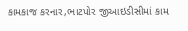કામકાજ કરનાર,ભાટપોર જીઆઇડીસીમાં કામ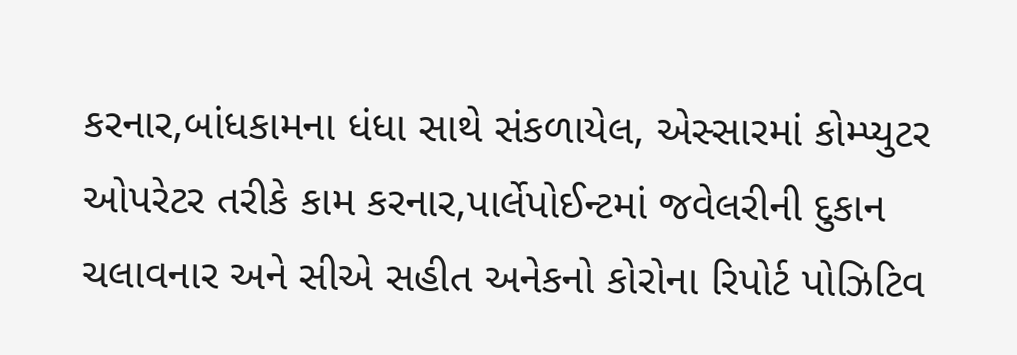કરનાર,બાંધકામના ધંધા સાથે સંકળાયેલ, એસ્સારમાં કોમ્પ્યુટર ઓપરેટર તરીકે કામ કરનાર,પાર્લેપોઈન્ટમાં જવેલરીની દુકાન ચલાવનાર અને સીએ સહીત અનેકનો કોરોના રિપોર્ટ પોઝિટિવ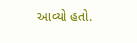આવ્યો હતો.